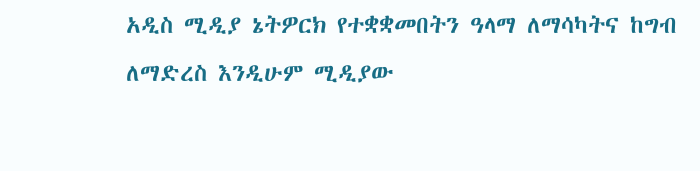አዲስ ሚዲያ ኔትዎርክ የተቋቋመበትን ዓላማ ለማሳካትና ከግብ ለማድረስ እንዲሁም ሚዲያው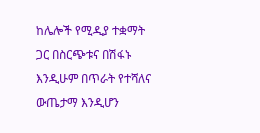ከሌሎች የሚዲያ ተቋማት ጋር በስርጭቱና በሽፋኑ እንዲሁም በጥራት የተሻለና ውጤታማ እንዲሆን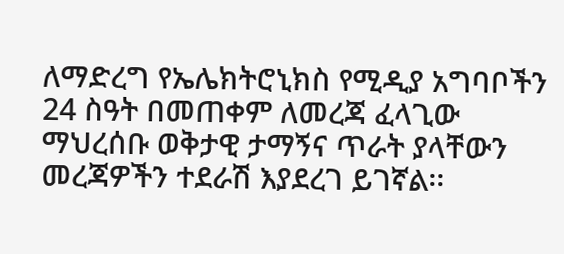ለማድረግ የኤሌክትሮኒክስ የሚዲያ አግባቦችን 24 ስዓት በመጠቀም ለመረጃ ፈላጊው ማህረሰቡ ወቅታዊ ታማኝና ጥራት ያላቸውን መረጃዎችን ተደራሽ እያደረገ ይገኛል፡፡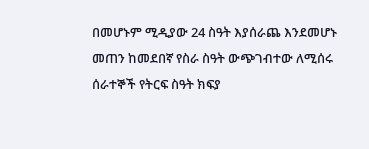በመሆኑም ሚዲያው 24 ስዓት እያሰራጨ እንደመሆኑ መጠን ከመደበኛ የስራ ስዓት ውጭገብተው ለሚሰሩ ሰራተኞች የትርፍ ስዓት ክፍያ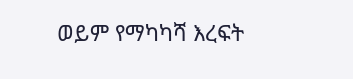ወይም የማካካሻ እረፍት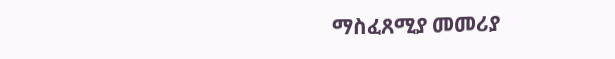ማስፈጸሚያ መመሪያ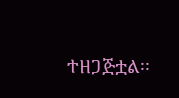ተዘጋጅቷል፡፡